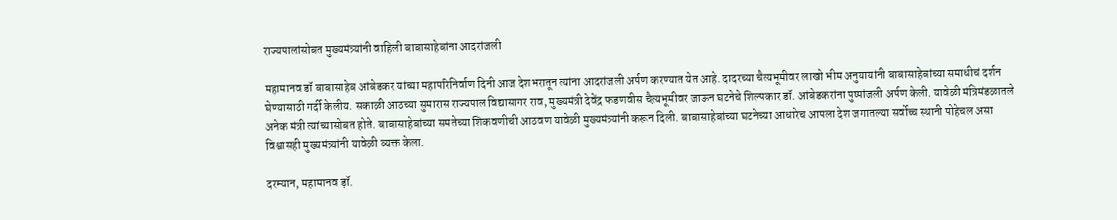राज्यपालांसोबत मुख्यमंत्र्यांनी वाहिली बाबासाहेबांना आदरांजली

महामानव डॉ बाबासाहेब आंबेडकर यांच्या महापरिनिर्वाण दिनी आज देशभरातून त्यांना आदरांजली अर्पण करण्यात येत आहे. दादरच्या चैत्यभूमीवर लाखो भीम अनुयायांनी बाबासाहेबांच्या समाधीचं दर्शन घेण्यासाठी गर्दी केलीय. सकाळी आठच्या सुमारास राज्यपाल विद्यासागर राव, मुख्यमंत्री देवेंद्र फडणवीस चैत्य़भूमीवर जाऊन घटनेचे शिल्पकार डॉ. आंबेडकरांना पुष्पांजली अर्पण केली. यावेळी मंत्रिमंडळातले अनेक मंत्री त्यांच्यासोबत होते. बाबासाहेबांच्या समतेच्या शिकवणीची आठवण यावेळी मुख्यमंत्र्यांनी करून दिली. बाबासाहेबांच्या घटनेच्या आधारेच आपला देश जगातल्या सर्वोच्च स्थानी पोहेचल असा विश्वासही मुख्यमंत्र्यांनी यावेळी व्यक्त केला.

दरम्यान, महामानव ड़ॉ.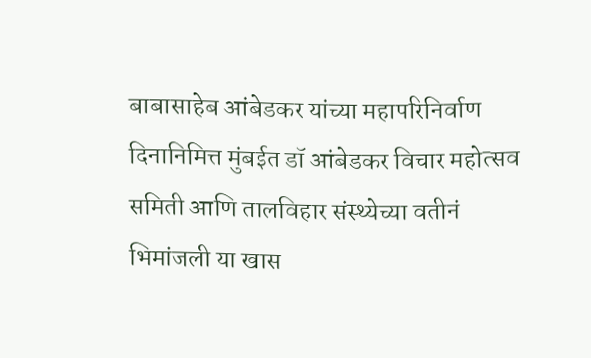बाबासाहेब आंबेडकर यांच्या महापरिनिर्वाण दिनानिमित्त मुंबईत डॉ आंबेडकर विचार महोत्सव समिती आणि तालविहार संस्थ्येच्या वतीनं भिमांजली या खास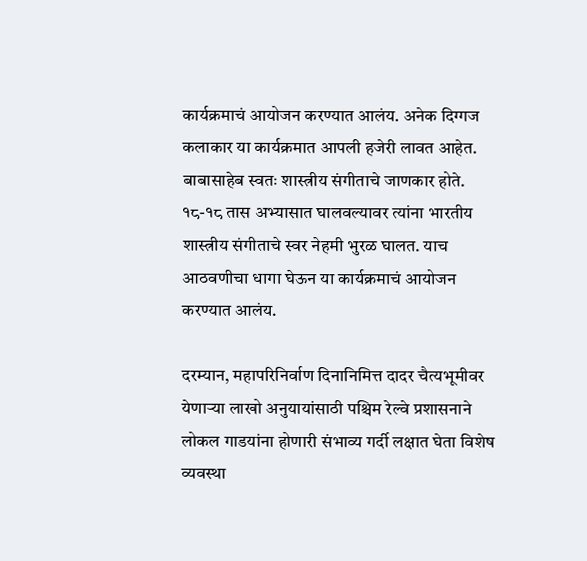कार्यक्रमाचं आयोजन करण्यात आलंय. अनेक दिग्गज कलाकार या कार्यक्रमात आपली हजेरी लावत आहेत. बाबासाहेब स्वतः शास्त्रीय संगीताचे जाणकार होते. १८-१८ तास अभ्यासात घालवल्यावर त्यांना भारतीय शास्त्रीय संगीताचे स्वर नेहमी भुरळ घालत. याच आठवणीचा धागा घेऊन या कार्यक्रमाचं आयोजन करण्यात आलंय.

दरम्यान, महापरिनिर्वाण दिनानिमित्त दादर चैत्यभूमीवर येणाऱ्या लाखो अनुयायांसाठी पश्चिम रेल्वे प्रशासनाने लोकल गाडयांना होणारी संभाव्य गर्दी लक्षात घेता विशेष व्यवस्था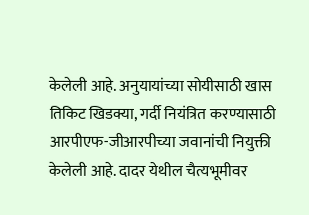केलेली आहे. अनुयायांच्या सोयीसाठी खास तिकिट खिडक्या, गर्दी नियंत्रित करण्यासाठी आरपीएफ-जीआरपीच्या जवानांची नियुक्ती केलेली आहे. दादर येथील चैत्यभूमीवर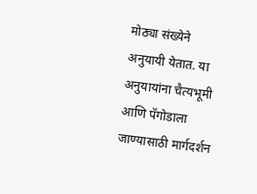मोठ्या संख्येने अनुयायी येतात. या अनुयायांना चैत्यभूमी आणि पॅगोडाला जाण्यासाठी मार्गदर्शन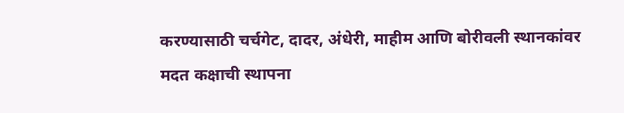करण्यासाठी चर्चगेट, दादर, अंधेरी, माहीम आणि बोरीवली स्थानकांवर मदत कक्षाची स्थापना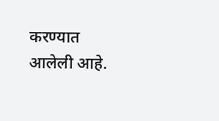करण्यात आलेली आहे.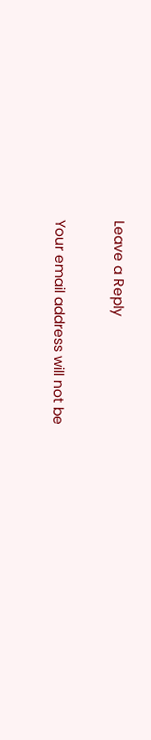Leave a Reply

Your email address will not be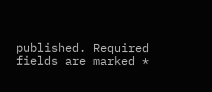published. Required fields are marked *